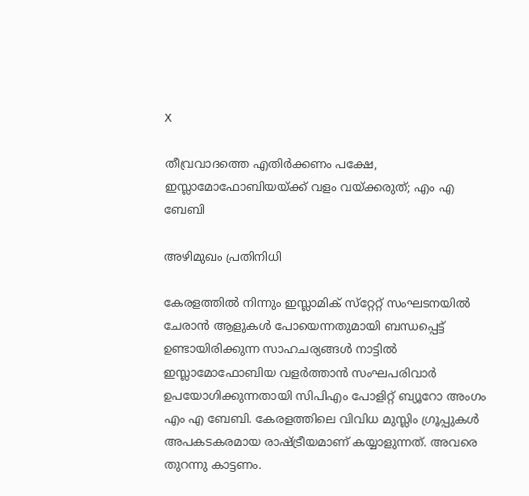X

തീവ്രവാദത്തെ എതിര്‍ക്കണം പക്ഷേ, ഇസ്ലാമോഫോബിയയ്ക്ക് വളം വയ്ക്കരുത്; എം എ ബേബി

അഴിമുഖം പ്രതിനിധി

കേരളത്തില്‍ നിന്നും ഇസ്ലാമിക് സ്‌റ്റേറ്റ് സംഘടനയില്‍ ചേരാന്‍ ആളുകള്‍ പോയെന്നതുമായി ബന്ധപ്പെട്ട് ഉണ്ടായിരിക്കുന്ന സാഹചര്യങ്ങള്‍ നാട്ടില്‍ ഇസ്ലാമോഫോബിയ വളര്‍ത്താന്‍ സംഘപരിവാര്‍ ഉപയോഗിക്കുന്നതായി സിപിഎം പോളിറ്റ് ബ്യൂറോ അംഗം എം എ ബേബി. കേരളത്തിലെ വിവിധ മുസ്ലിം ഗ്രൂപ്പുകള്‍ അപകടകരമായ രാഷ്ട്രീയമാണ് കയ്യാളുന്നത്. അവരെ തുറന്നു കാട്ടണം.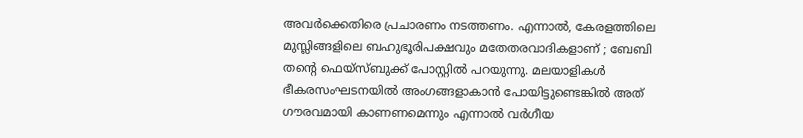അവര്‍ക്കെതിരെ പ്രചാരണം നടത്തണം. എന്നാല്‍, കേരളത്തിലെ മുസ്ലിങ്ങളിലെ ബഹുഭൂരിപക്ഷവും മതേതരവാദികളാണ് ; ബേബി തന്റെ ഫെയ്‌സ്ബുക്ക് പോസ്റ്റില്‍ പറയുന്നു. മലയാളികള്‍ ഭീകരസംഘടനയില്‍ അംഗങ്ങളാകാന്‍ പോയിട്ടുണ്ടെങ്കില്‍ അത് ഗൗരവമായി കാണണമെന്നും എന്നാല്‍ വര്‍ഗീയ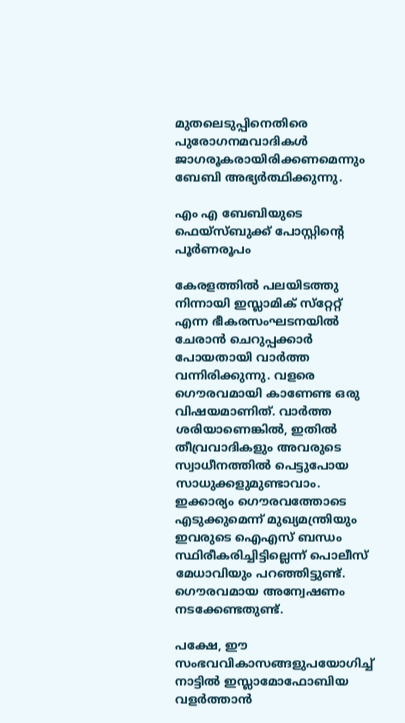മുതലെടുപ്പിനെതിരെ പുരോഗനമവാദികള്‍ ജാഗരൂകരായിരിക്കണമെന്നും ബേബി അഭ്യര്‍ത്ഥിക്കുന്നു.

എം എ ബേബിയുടെ ഫെയ്‌സ്ബുക്ക് പോസ്റ്റിന്റെ പൂര്‍ണരൂപം

കേരളത്തില്‍ പലയിടത്തു നിന്നായി ഇസ്ലാമിക് സ്‌റ്റേറ്റ് എന്ന ഭീകരസംഘടനയില്‍ ചേരാന്‍ ചെറുപ്പക്കാര്‍ പോയതായി വാര്‍ത്ത വന്നിരിക്കുന്നു. വളരെ ഗൌരവമായി കാണേണ്ട ഒരു വിഷയമാണിത്. വാര്‍ത്ത ശരിയാണെങ്കില്‍, ഇതില്‍ തീവ്രവാദികളും അവരുടെ സ്വാധീനത്തില്‍ പെട്ടുപോയ സാധുക്കളുമുണ്ടാവാം. ഇക്കാര്യം ഗൌരവത്തോടെ എടുക്കുമെന്ന് മുഖ്യമന്ത്രിയും ഇവരുടെ ഐഎസ് ബന്ധം സ്ഥിരീകരിച്ചിട്ടില്ലെന്ന് പൊലീസ് മേധാവിയും പറഞ്ഞിട്ടുണ്ട്. ഗൌരവമായ അന്വേഷണം നടക്കേണ്ടതുണ്ട്.

പക്ഷേ, ഈ സംഭവവികാസങ്ങളുപയോഗിച്ച് നാട്ടില്‍ ഇസ്ലാമോഫോബിയ വളര്‍ത്താന്‍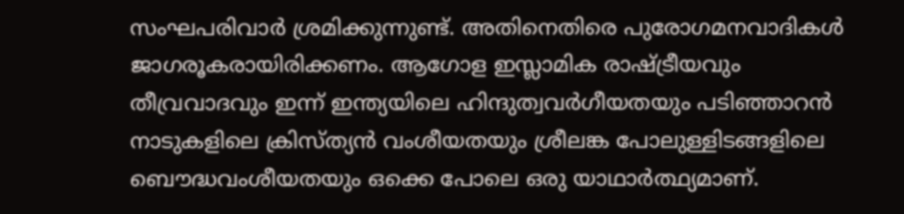സംഘപരിവാര്‍ ശ്രമിക്കുന്നുണ്ട്. അതിനെതിരെ പുരോഗമനവാദികള്‍ ജാഗരൂകരായിരിക്കണം. ആഗോള ഇസ്ലാമിക രാഷ്ട്രീയവും തീവ്രവാദവും ഇന്ന് ഇന്ത്യയിലെ ഹിന്ദുത്വവര്‍ഗീയതയും പടിഞ്ഞാറന്‍ നാടുകളിലെ ക്രിസ്ത്യന്‍ വംശീയതയും ശ്രീലങ്ക പോലുള്ളിടങ്ങളിലെ ബൌദ്ധവംശീയതയും ഒക്കെ പോലെ ഒരു യാഥാര്‍ത്ഥ്യമാണ്.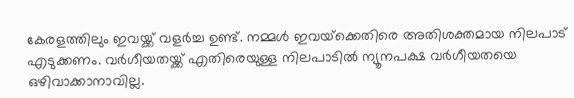കേരളത്തിലും ഇവയ്ക്ക് വളര്‍ച്ച ഉണ്ട്. നമ്മള്‍ ഇവയ്‌ക്കെതിരെ അതിശക്തമായ നിലപാട് എടുക്കണം. വര്‍ഗീയതയ്ക്ക് എതിരെയുള്ള നിലപാടില്‍ ന്യൂനപക്ഷ വര്‍ഗീയതയെ ഒഴിവാക്കാനാവില്ല.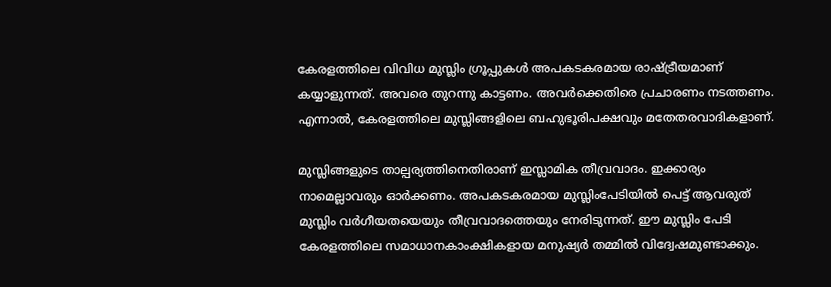കേരളത്തിലെ വിവിധ മുസ്ലിം ഗ്രൂപ്പുകള്‍ അപകടകരമായ രാഷ്ട്രീയമാണ് കയ്യാളുന്നത്. അവരെ തുറന്നു കാട്ടണം. അവര്‍ക്കെതിരെ പ്രചാരണം നടത്തണം. എന്നാല്‍, കേരളത്തിലെ മുസ്ലിങ്ങളിലെ ബഹുഭൂരിപക്ഷവും മതേതരവാദികളാണ്.

മുസ്ലിങ്ങളുടെ താല്പര്യത്തിനെതിരാണ് ഇസ്ലാമിക തീവ്രവാദം. ഇക്കാര്യം നാമെല്ലാവരും ഓര്‍ക്കണം. അപകടകരമായ മുസ്ലിംപേടിയില്‍ പെട്ട് ആവരുത് മുസ്ലിം വര്‍ഗീയതയെയും തീവ്രവാദത്തെയും നേരിടുന്നത്. ഈ മുസ്ലിം പേടി കേരളത്തിലെ സമാധാനകാംക്ഷികളായ മനുഷ്യര്‍ തമ്മില്‍ വിദ്വേഷമുണ്ടാക്കും.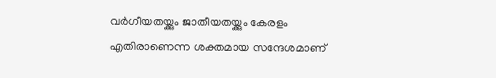വര്‍ഗീയതയ്ക്കും ജാതീയതയ്ക്കും കേരളം എതിരാണെന്ന ശക്തമായ സന്ദേശമാണ്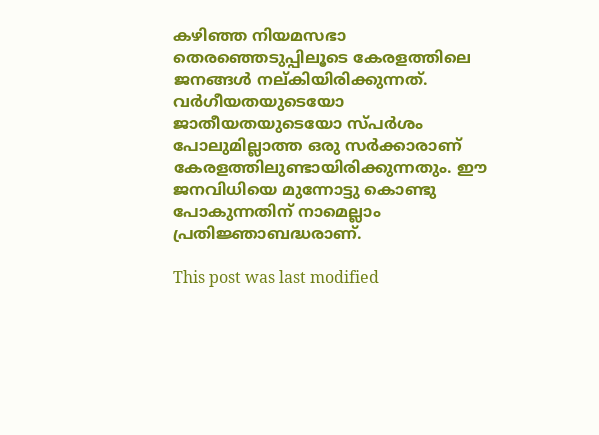കഴിഞ്ഞ നിയമസഭാ തെരഞ്ഞെടുപ്പിലൂടെ കേരളത്തിലെ ജനങ്ങള്‍ നല്കിയിരിക്കുന്നത്. വര്‍ഗീയതയുടെയോ ജാതീയതയുടെയോ സ്പര്‍ശം പോലുമില്ലാത്ത ഒരു സര്‍ക്കാരാണ് കേരളത്തിലുണ്ടായിരിക്കുന്നതും. ഈ ജനവിധിയെ മുന്നോട്ടു കൊണ്ടു പോകുന്നതിന് നാമെല്ലാം പ്രതിജ്ഞാബദ്ധരാണ്.

This post was last modified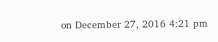on December 27, 2016 4:21 pm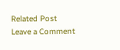Related Post
Leave a Comment